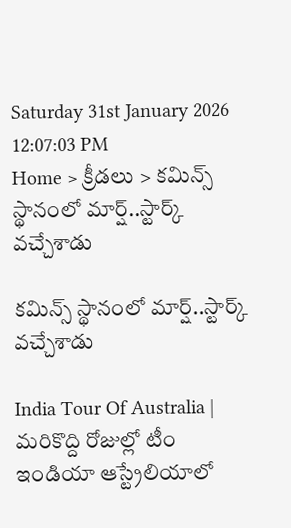Saturday 31st January 2026
12:07:03 PM
Home > క్రీడలు > కమిన్స్ స్థానంలో మార్ష్..స్టార్క్ వచ్చేశాడు

కమిన్స్ స్థానంలో మార్ష్..స్టార్క్ వచ్చేశాడు

India Tour Of Australia | మరికొద్ది రోజుల్లో టీం ఇండియా ఆస్ట్రేలియాలో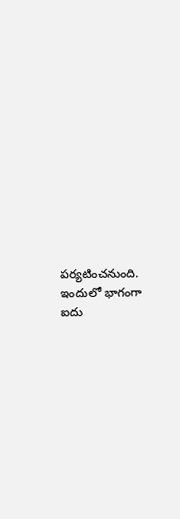పర్యటించనుంది. ఇందులో భాగంగా ఐదు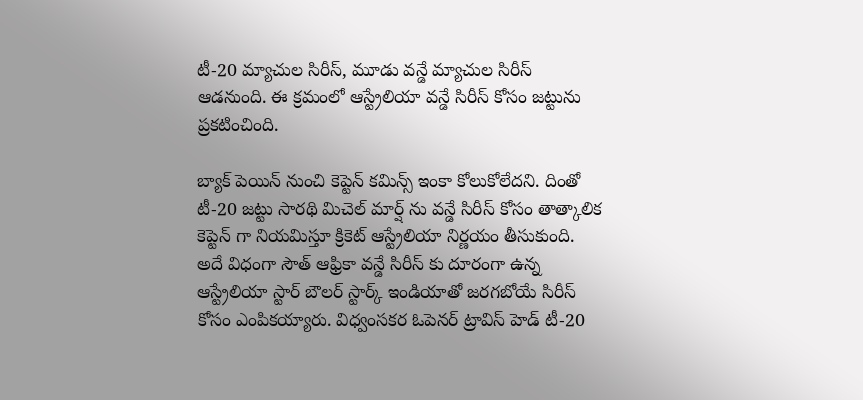టీ-20 మ్యాచుల సిరీస్, మూడు వన్డే మ్యాచుల సిరీస్ ఆడనుంది. ఈ క్రమంలో ఆస్ట్రేలియా వన్డే సిరీస్ కోసం జట్టును ప్రకటించింది.

బ్యాక్ పెయిన్ నుంచి కెప్టెన్ కమిన్స్ ఇంకా కోలుకోలేదని. దింతో టీ-20 జట్టు సారథి మిచెల్ మార్ష్ ను వన్డే సిరీస్ కోసం తాత్కాలిక కెప్టెన్ గా నియమిస్తూ క్రికెట్ ఆస్ట్రేలియా నిర్ణయం తీసుకుంది. అదే విధంగా సౌత్ ఆఫ్రికా వన్డే సిరీస్ కు దూరంగా ఉన్న ఆస్ట్రేలియా స్టార్ బౌలర్ స్టార్క్ ఇండియాతో జరగబోయే సిరీస్ కోసం ఎంపికయ్యారు. విధ్వంసకర ఓపెనర్ ట్రావిస్ హెడ్ టీ-20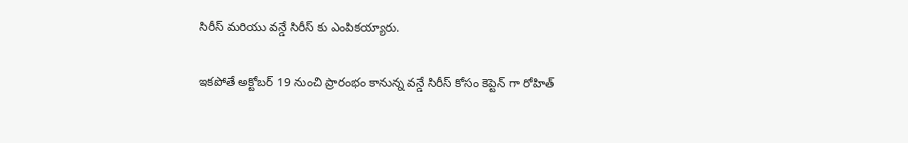సిరీస్ మరియు వన్డే సిరీస్ కు ఎంపికయ్యారు.

ఇకపోతే అక్టోబర్ 19 నుంచి ప్రారంభం కానున్న వన్డే సిరీస్ కోసం కెప్టెన్ గా రోహిత్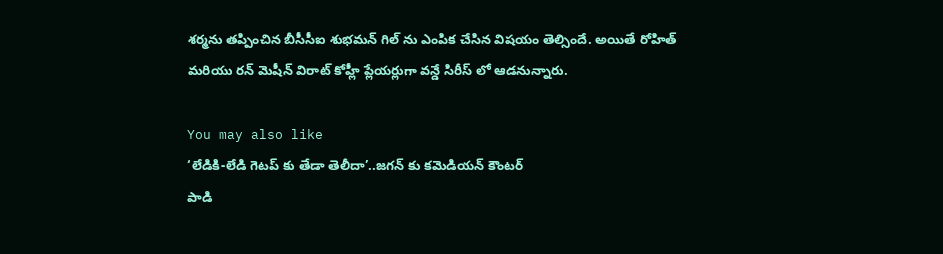శర్మను తప్పించిన బీసీసీఐ శుభమన్ గిల్ ను ఎంపిక చేసిన విషయం తెల్సిందే. అయితే రోహిత్ మరియు రన్ మెషీన్ విరాట్ కోహ్లీ ప్లేయర్లుగా వన్డే సిరీస్ లో ఆడనున్నారు.

You may also like
‘లేడికి-లేడి గెటప్ కు తేడా తెలీదా’..జగన్ కు కమెడియన్ కౌంటర్
పాడి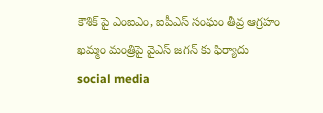కౌశిక్ పై ఎంఐఎం, ఐపీఎస్ సంఘం తీవ్ర ఆగ్రహం
ఖమ్మం మంత్రిపై వైఎస్ జగన్ కు ఫిర్యాదు
social media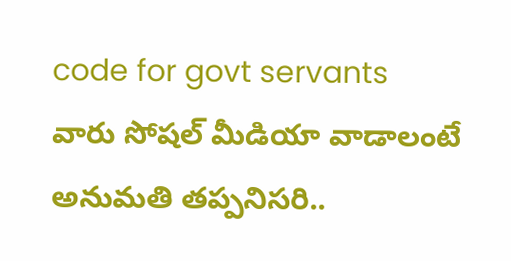code for govt servants
వారు సోషల్ మీడియా వాడాలంటే అనుమతి తప్పనిసరి..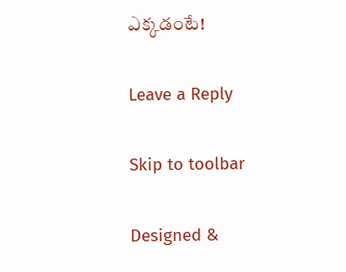ఎక్కడంటే!

Leave a Reply

Skip to toolbar

Designed &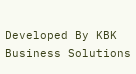Developed By KBK Business Solutions